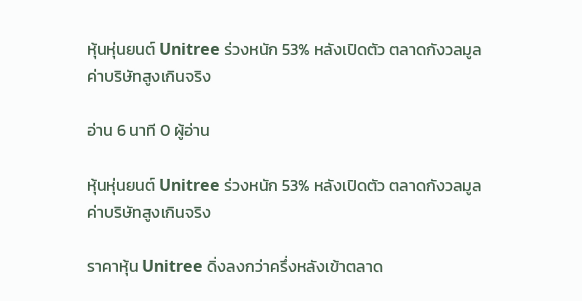หุ้นหุ่นยนต์ Unitree ร่วงหนัก 53% หลังเปิดตัว ตลาดกังวลมูลค่าบริษัทสูงเกินจริง

อ่าน 6 นาที 0 ผู้อ่าน

หุ้นหุ่นยนต์ Unitree ร่วงหนัก 53% หลังเปิดตัว ตลาดกังวลมูลค่าบริษัทสูงเกินจริง

ราคาหุ้น Unitree ดิ่งลงกว่าครึ่งหลังเข้าตลาด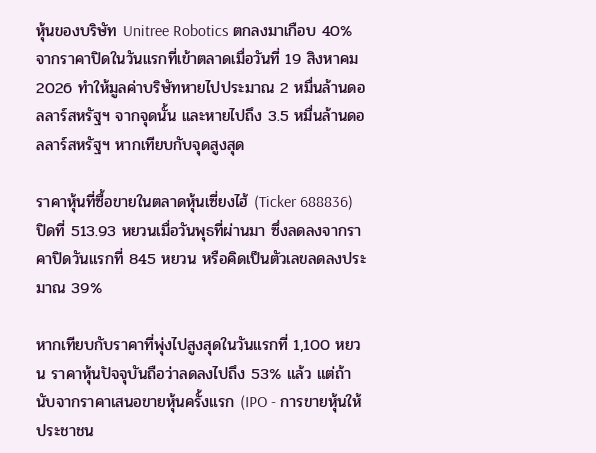หุ้นของบริษัท Unitree Robotics ตกลงมาเกือบ 40% จากราคาปิดในวันแรกที่เข้าตลาดเมื่อวันที่ 19 สิงหาคม 2026 ทำให้มูลค่าบริษัทหายไปประมาณ 2 หมื่นล้านดอลลาร์สหรัฐฯ จากจุดนั้น และหายไปถึง 3.5 หมื่นล้านดอลลาร์สหรัฐฯ หากเทียบกับจุดสูงสุด

ราคาหุ้นที่ซื้อขายในตลาดหุ้นเซี่ยงไฮ้ (Ticker 688836) ปิดที่ 513.93 หยวนเมื่อวันพุธที่ผ่านมา ซึ่งลดลงจากราคาปิดวันแรกที่ 845 หยวน หรือคิดเป็นตัวเลขลดลงประมาณ 39%

หากเทียบกับราคาที่พุ่งไปสูงสุดในวันแรกที่ 1,100 หยวน ราคาหุ้นปัจจุบันถือว่าลดลงไปถึง 53% แล้ว แต่ถ้านับจากราคาเสนอขายหุ้นครั้งแรก (IPO - การขายหุ้นให้ประชาชน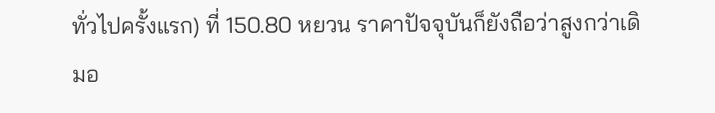ทั่วไปครั้งแรก) ที่ 150.80 หยวน ราคาปัจจุบันก็ยังถือว่าสูงกว่าเดิมอ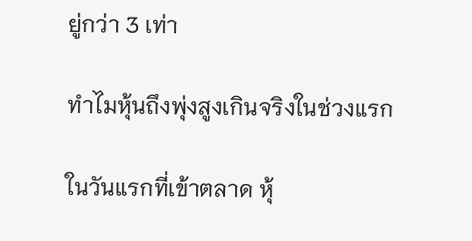ยู่กว่า 3 เท่า

ทำไมหุ้นถึงพุ่งสูงเกินจริงในช่วงแรก

ในวันแรกที่เข้าตลาด หุ้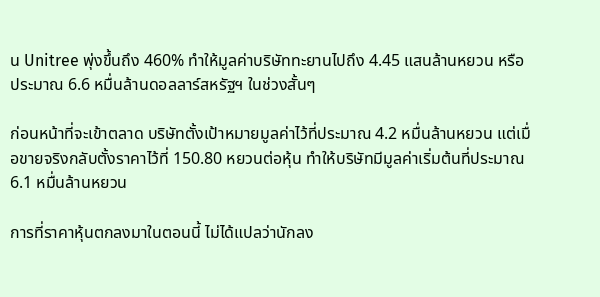น Unitree พุ่งขึ้นถึง 460% ทำให้มูลค่าบริษัททะยานไปถึง 4.45 แสนล้านหยวน หรือประมาณ 6.6 หมื่นล้านดอลลาร์สหรัฐฯ ในช่วงสั้นๆ

ก่อนหน้าที่จะเข้าตลาด บริษัทตั้งเป้าหมายมูลค่าไว้ที่ประมาณ 4.2 หมื่นล้านหยวน แต่เมื่อขายจริงกลับตั้งราคาไว้ที่ 150.80 หยวนต่อหุ้น ทำให้บริษัทมีมูลค่าเริ่มต้นที่ประมาณ 6.1 หมื่นล้านหยวน

การที่ราคาหุ้นตกลงมาในตอนนี้ ไม่ได้แปลว่านักลง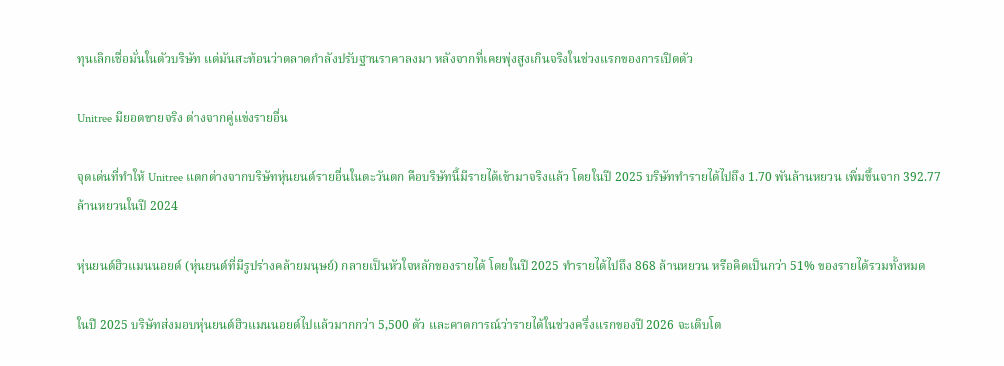ทุนเลิกเชื่อมั่นในตัวบริษัท แต่มันสะท้อนว่าตลาดกำลังปรับฐานราคาลงมา หลังจากที่เคยพุ่งสูงเกินจริงในช่วงแรกของการเปิดตัว

Unitree มียอดขายจริง ต่างจากคู่แข่งรายอื่น

จุดเด่นที่ทำให้ Unitree แตกต่างจากบริษัทหุ่นยนต์รายอื่นในตะวันตก คือบริษัทนี้มีรายได้เข้ามาจริงแล้ว โดยในปี 2025 บริษัททำรายได้ไปถึง 1.70 พันล้านหยวน เพิ่มขึ้นจาก 392.77 ล้านหยวนในปี 2024

หุ่นยนต์ฮิวแมนนอยด์ (หุ่นยนต์ที่มีรูปร่างคล้ายมนุษย์) กลายเป็นหัวใจหลักของรายได้ โดยในปี 2025 ทำรายได้ไปถึง 868 ล้านหยวน หรือคิดเป็นกว่า 51% ของรายได้รวมทั้งหมด

ในปี 2025 บริษัทส่งมอบหุ่นยนต์ฮิวแมนนอยด์ไปแล้วมากกว่า 5,500 ตัว และคาดการณ์ว่ารายได้ในช่วงครึ่งแรกของปี 2026 จะเติบโต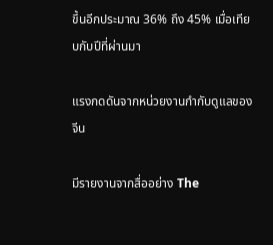ขึ้นอีกประมาณ 36% ถึง 45% เมื่อเทียบกับปีที่ผ่านมา

แรงกดดันจากหน่วยงานกำกับดูแลของจีน

มีรายงานจากสื่ออย่าง The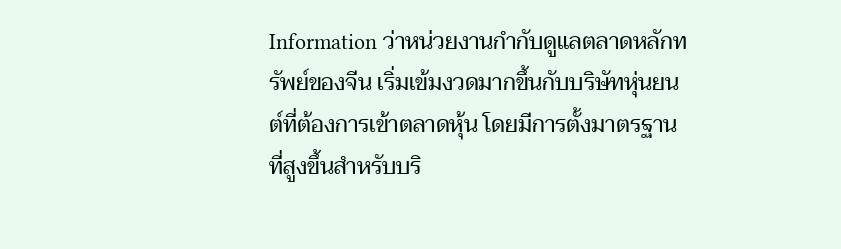Information ว่าหน่วยงานกำกับดูแลตลาดหลักทรัพย์ของจีน เริ่มเข้มงวดมากขึ้นกับบริษัทหุ่นยนต์ที่ต้องการเข้าตลาดหุ้น โดยมีการตั้งมาตรฐานที่สูงขึ้นสำหรับบริ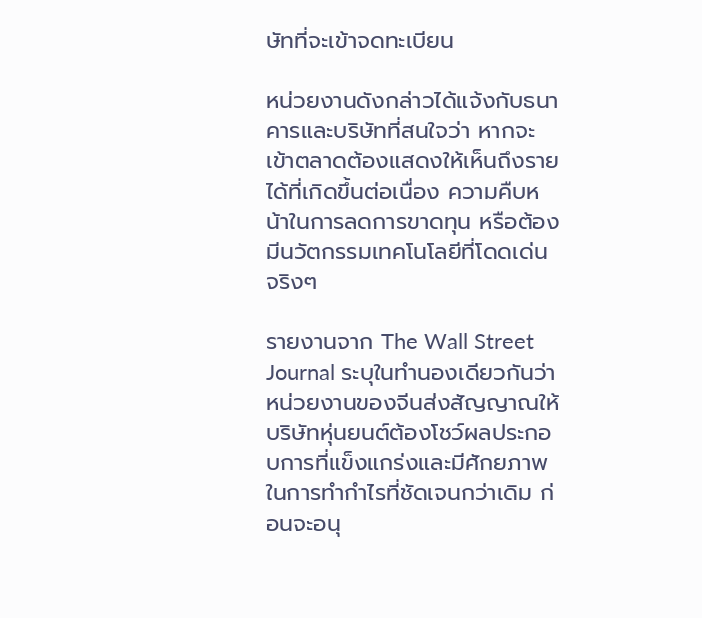ษัทที่จะเข้าจดทะเบียน

หน่วยงานดังกล่าวได้แจ้งกับธนาคารและบริษัทที่สนใจว่า หากจะเข้าตลาดต้องแสดงให้เห็นถึงรายได้ที่เกิดขึ้นต่อเนื่อง ความคืบหน้าในการลดการขาดทุน หรือต้องมีนวัตกรรมเทคโนโลยีที่โดดเด่นจริงๆ

รายงานจาก The Wall Street Journal ระบุในทำนองเดียวกันว่า หน่วยงานของจีนส่งสัญญาณให้บริษัทหุ่นยนต์ต้องโชว์ผลประกอบการที่แข็งแกร่งและมีศักยภาพในการทำกำไรที่ชัดเจนกว่าเดิม ก่อนจะอนุ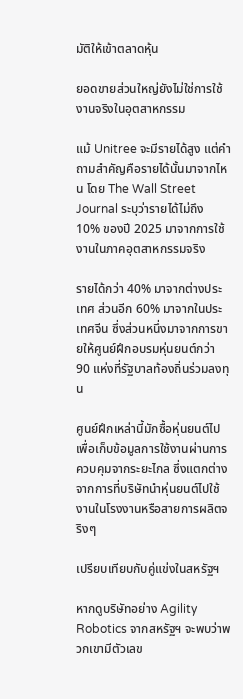มัติให้เข้าตลาดหุ้น

ยอดขายส่วนใหญ่ยังไม่ใช่การใช้งานจริงในอุตสาหกรรม

แม้ Unitree จะมีรายได้สูง แต่คำถามสำคัญคือรายได้นั้นมาจากไหน โดย The Wall Street Journal ระบุว่ารายได้ไม่ถึง 10% ของปี 2025 มาจากการใช้งานในภาคอุตสาหกรรมจริง

รายได้กว่า 40% มาจากต่างประเทศ ส่วนอีก 60% มาจากในประเทศจีน ซึ่งส่วนหนึ่งมาจากการขายให้ศูนย์ฝึกอบรมหุ่นยนต์กว่า 90 แห่งที่รัฐบาลท้องถิ่นร่วมลงทุน

ศูนย์ฝึกเหล่านี้มักซื้อหุ่นยนต์ไปเพื่อเก็บข้อมูลการใช้งานผ่านการควบคุมจากระยะไกล ซึ่งแตกต่างจากการที่บริษัทนำหุ่นยนต์ไปใช้งานในโรงงานหรือสายการผลิตจริงๆ

เปรียบเทียบกับคู่แข่งในสหรัฐฯ

หากดูบริษัทอย่าง Agility Robotics จากสหรัฐฯ จะพบว่าพวกเขามีตัวเลข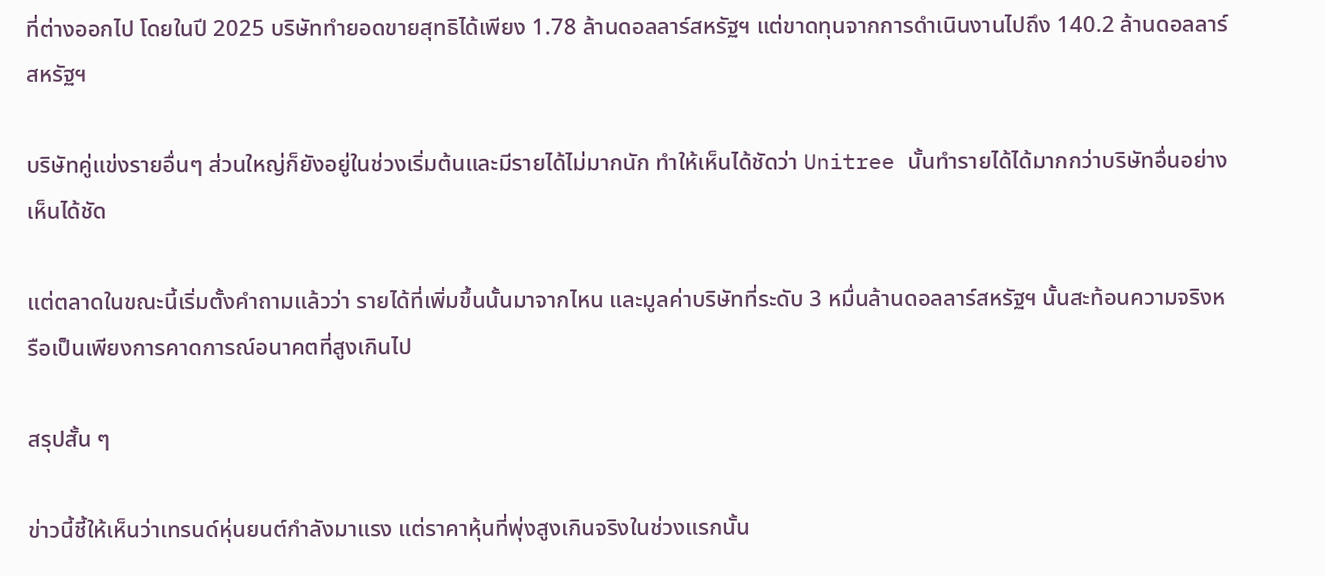ที่ต่างออกไป โดยในปี 2025 บริษัททำยอดขายสุทธิได้เพียง 1.78 ล้านดอลลาร์สหรัฐฯ แต่ขาดทุนจากการดำเนินงานไปถึง 140.2 ล้านดอลลาร์สหรัฐฯ

บริษัทคู่แข่งรายอื่นๆ ส่วนใหญ่ก็ยังอยู่ในช่วงเริ่มต้นและมีรายได้ไม่มากนัก ทำให้เห็นได้ชัดว่า Unitree นั้นทำรายได้ได้มากกว่าบริษัทอื่นอย่างเห็นได้ชัด

แต่ตลาดในขณะนี้เริ่มตั้งคำถามแล้วว่า รายได้ที่เพิ่มขึ้นนั้นมาจากไหน และมูลค่าบริษัทที่ระดับ 3 หมื่นล้านดอลลาร์สหรัฐฯ นั้นสะท้อนความจริงหรือเป็นเพียงการคาดการณ์อนาคตที่สูงเกินไป

สรุปสั้น ๆ

ข่าวนี้ชี้ให้เห็นว่าเทรนด์หุ่นยนต์กำลังมาแรง แต่ราคาหุ้นที่พุ่งสูงเกินจริงในช่วงแรกนั้น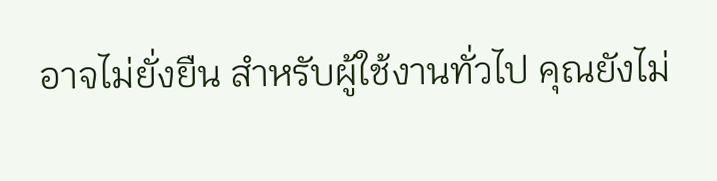อาจไม่ยั่งยืน สำหรับผู้ใช้งานทั่วไป คุณยังไม่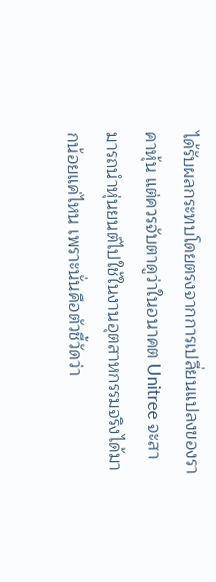ได้รับผลกระทบโดยตรงจากการเปลี่ยนแปลงของราคาหุ้น แต่ควรจับตาดูว่าในอนาคต Unitree จะสามารถนำหุ่นยนต์ไปใช้ในงานอุตสาหกรรมจริงได้มากน้อยแค่ไหน เพราะนั่นคือตัวชี้วัดว่า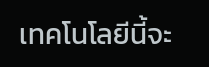เทคโนโลยีนี้จะ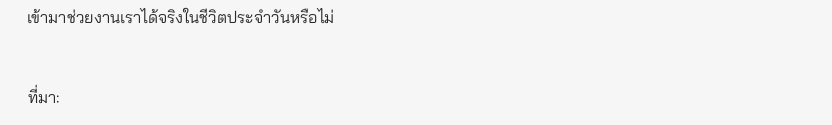เข้ามาช่วยงานเราได้จริงในชีวิตประจำวันหรือไม่


ที่มา: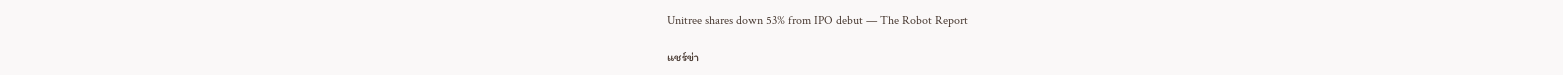Unitree shares down 53% from IPO debut — The Robot Report

แชร์ข่า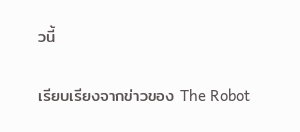วนี้

เรียบเรียงจากข่าวของ The Robot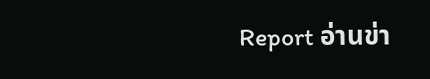Report อ่านข่า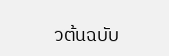วต้นฉบับ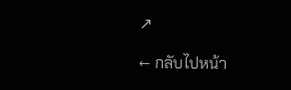↗

← กลับไปหน้า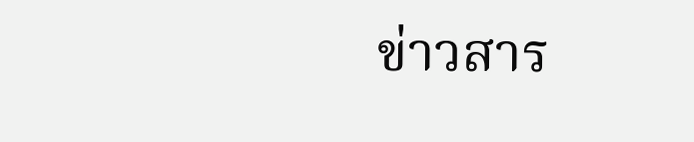ข่าวสาร